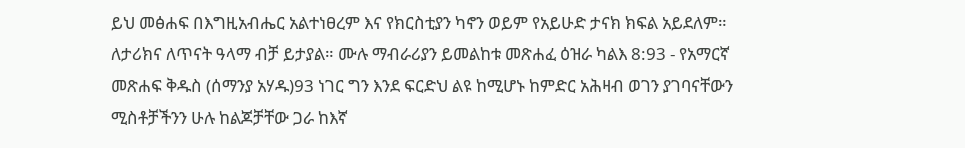ይህ መፅሐፍ በእግዚአብሔር አልተነፀረም እና የክርስቲያን ካኖን ወይም የአይሁድ ታናክ ክፍል አይደለም። ለታሪክና ለጥናት ዓላማ ብቻ ይታያል። ሙሉ ማብራሪያን ይመልከቱ መጽሐፈ ዕዝራ ካልእ 8:93 - የአማርኛ መጽሐፍ ቅዱስ (ሰማንያ አሃዱ)93 ነገር ግን እንደ ፍርድህ ልዩ ከሚሆኑ ከምድር አሕዛብ ወገን ያገባናቸውን ሚስቶቻችንን ሁሉ ከልጆቻቸው ጋራ ከእኛ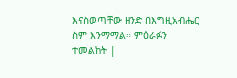እናስወጣቸው ዘንድ በእግዚአብሔር ስም እንማማል። ምዕራፉን ተመልከት |